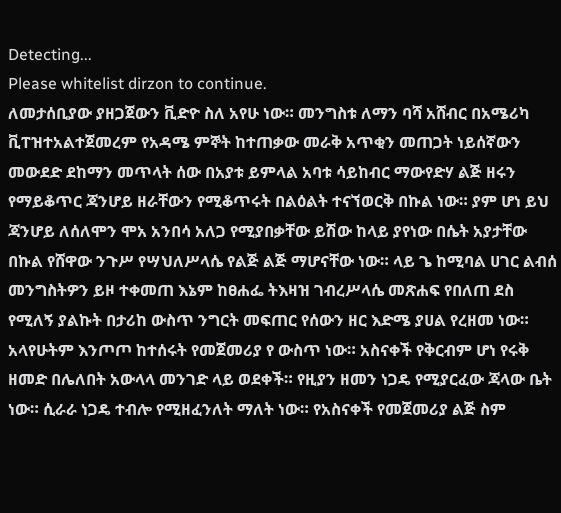Detecting...
Please whitelist dirzon to continue.
ለመታሰቢያው ያዘጋጀውን ቪድዮ ስለ አየሁ ነው። መንግስቱ ለማን ባሻ አሸብር በአሜሪካ ቪፐዝተአልተጀመረም የአዳሜ ምኞት ከተጠቃው መራቅ አጥቂን መጠጋት ነይሰኛውን መውደድ ደከማን መጥላት ሰው በአያቱ ይምላል አባቱ ሳይከብር ማውየድሃ ልጅ ዘሩን የማይቆጥር ጃንሆይ ዘራቸውን የሚቆጥሩት በልዕልት ተናኘወርቅ በኩል ነው። ያም ሆነ ይህ ጃንሆይ ለሰለሞን ሞአ አንበሳ አለጋ የሚያበቃቸው ይሽው ከላይ ያየነው በሴት አያታቸው በኩል የሸዋው ንጉሥ የሣህለሥላሴ የልጅ ልጅ ማሆናቸው ነው። ላይ ጌ ከሚባል ሀገር ልብሰ መንግስትዎን ይዞ ተቀመጠ እኔም ከፀሐፌ ትእዛዝ ገብረሥላሴ መጽሐፍ የበለጠ ደስ የሚለኝ ያልኩት በታሪከ ውስጥ ንግርት መፍጠር የሰውን ዘር እድሜ ያሀል የረዘመ ነው። አላየሁትም እንጦጦ ከተሰሩት የመጀመሪያ የ ውስጥ ነው። አስናቀች የቅርብም ሆነ የሩቅ ዘመድ በሌለበት አውላላ መንገድ ላይ ወደቀች። የዚያን ዘመን ነጋዴ የሚያርፈው ጃላው ቤት ነው። ሲራራ ነጋዴ ተብሎ የሚዘፈንለት ማለት ነው። የአስናቀች የመጀመሪያ ልጅ ስም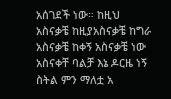አሰገደች ነው። ከዚህ አስናቃቼ ከዚያአስናቃቼ ከግራ አስናቃቼ ከቀኝ አስናቃቼ ነው አስናቀቸ ባልቻ እኔ ዶርዜ ነኝ ስትል ምን ማለቷ አ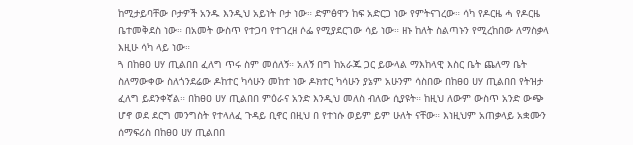ከሚታይባቸው ቦታዎች አንዱ እንዲህ አይነት ቦታ ነው። ድምፅዋን ከፍ አድርጋ ነው የምትናገረው። ሳካ የዶርዜ ሓ የዶርዜ ቤተመቅደስ ነው። በአመት ውስጥ የተጋባ የተገረዘ ሶፌ የሚያደርገው ሳይ ነው። ዘኑ ከለት ስልጣኑን የሚረከበው ለማስቃላ እዚሁ ሳካ ላይ ነው።
ጓ በከፀዐ ሀሃ ጢልበበ ፈለግ ጥሩ ስም መሰለኝ። አለኝ በግ ከአራጁ ጋር ይውላል ማእከላዊ እስር ቤት ጨለማ ቤት ስለማውቀው ስለጎንደሬው ዶከተር ካሳሁን መከተ ነው ዶክተር ካሳሁን ያኔም አሁንም ሳስበው በከፀዐ ሀሃ ጢልበበ የትዝታ ፈለግ ይደንቀኛል። በከፀዐ ሀሃ ጢልበበ ምዕራና አንድ እንዲህ መለስ ብለው ሲያዩት። ከዚህ ለውም ውስጥ አንድ ውጭ ሆኖ ወደ ደርግ መንግስት የተላለፈ ጉዳይ ቢኖር በዚህ በ የተነሱ ወይም ይም ሁለት ናቸው። እነዚህም አጠቃላይ አቋሙን ሰማፍሪስ በከፀዐ ሀሃ ጢልበበ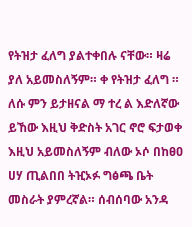የትዝታ ፈለግ ያልተቀበሉ ናቸው። ዛሬ ያለ አይመስለኝም። ቀ የትዝታ ፈለግ ። ለሱ ምን ይታዘናል ማ ተረ ል እድለኛው ይኸው እዚህ ቅድስት አገር ኖሮ ፍታወቀ እዚህ አይመስለኝም ብለው ኦሶ በከፀዐ ሀሃ ጢልበበ ትዢኦፉ ግፅጫ ቤት መስራት ያምረኛል። ሰብሰባው አንዳ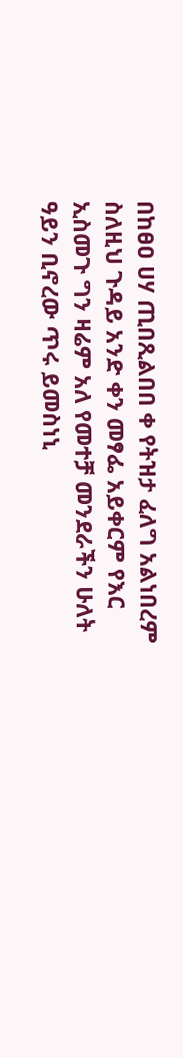በከፀዐ ሀሃ ጢበጺልበበ ቀ የትዝታ ፈለግ አልነበረም ስለዚህ ጉዳይ አንድ ቀን መፃፌ አይቀርም የእር ኢስመጉ ግን ዛሬም አለ የመተቻ መንደራችን ሁለት ዓይን ቢኖረው ጥሩ ይመስነኒ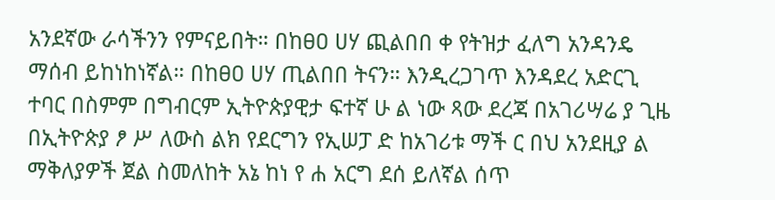አንደኛው ራሳችንን የምናይበት። በከፀዐ ሀሃ ጪልበበ ቀ የትዝታ ፈለግ አንዳንዴ ማሰብ ይከነከነኛል። በከፀዐ ሀሃ ጢልበበ ትናን። እንዲረጋገጥ እንዳደረ አድርጊ ተባር በስምም በግብርም ኢትዮጵያዊታ ፍተኛ ሁ ል ነው ጻው ደረጃ በአገሪሣሬ ያ ጊዜ በኢትዮጵያ ፆ ሥ ለውስ ልክ የደርግን የኢሠፓ ድ ከአገሪቱ ማች ር በህ አንደዚያ ል ማቅለያዎች ጀል ስመለከት አኔ ከነ የ ሐ አርግ ደሰ ይለኛል ሰጥ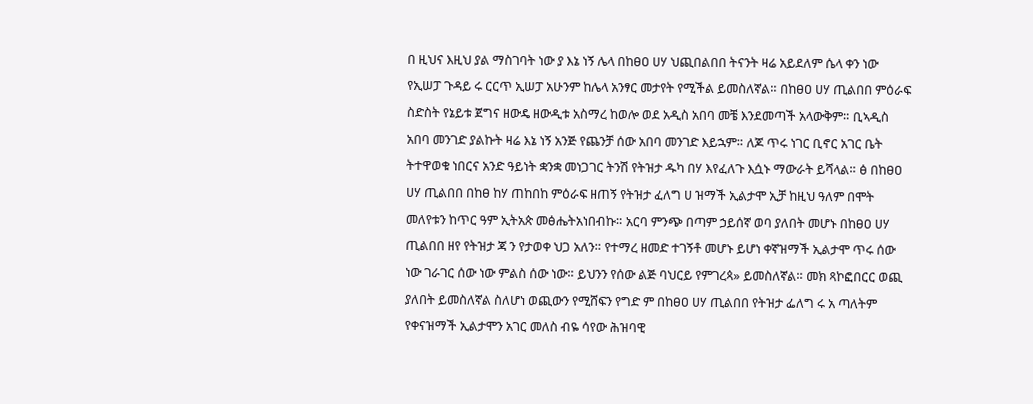በ ዚህና እዚህ ያል ማስገባት ነው ያ እኔ ነኝ ሌላ በከፀዐ ሀሃ ህጪበልበበ ትናንት ዛሬ አይደለም ሴላ ቀን ነው የኢሠፓ ጉዳይ ሩ ርርጥ ኢሠፓ አሁንም ከሌላ አንፃር መታየት የሚችል ይመስለኛል። በከፀዐ ሀሃ ጢልበበ ምዕራፍ ስድስት የኔይቱ ጀግና ዘውዴ ዘውዲቱ አስማረ ከወሎ ወደ አዲስ አበባ መቼ እንደመጣች አላውቅም። ቢኣዲስ አበባ መንገድ ያልኩት ዛሬ እኔ ነኝ አንጅ የጨንቻ ሰው አበባ መንገድ እይኋም። ለጆ ጥሩ ነገር ቢኖር አገር ቤት ትተዋወቁ ነበርና አንድ ዓይነት ቋንቋ መነጋገር ትንሽ የትዝታ ዱካ በሃ እየፈለጉ እሷኑ ማውራት ይሻላል። ፅ በከፀዐ ሀሃ ጢልበበ በከፀ ከሃ ጠከበከ ምዕራፍ ዘጠኝ የትዝታ ፈለግ ሀ ዝማች ኢልታሞ ኢቻ ከዚህ ዓለም በሞት መለየቱን ከጥር ዓም ኢትአጵ መፅሔትአነበብኩ። አርባ ምንጭ በጣም ኃይሰኛ ወባ ያለበት መሆኑ በከፀዐ ሀሃ ጢልበበ ዘየ የትዝታ ጃ ን የታወቀ ህጋ አለን። የተማረ ዘመድ ተገኝቶ መሆኑ ይሆነ ቀኛዝማች ኢልታሞ ጥሩ ሰው ነው ገራገር ሰው ነው ምልስ ሰው ነው። ይህንን የሰው ልጅ ባህርይ የምገረጳ» ይመስለኛል። መክ ጻኮፎበርር ወጪ ያለበት ይመስለኛል ስለሆነ ወጪውን የሚሸፍን የግድ ም በከፀዐ ሀሃ ጢልበበ የትዝታ ፌለግ ሩ አ ጣለትም የቀናዝማች ኢልታሞን አገር መለስ ብዬ ሳየው ሕዝባዊ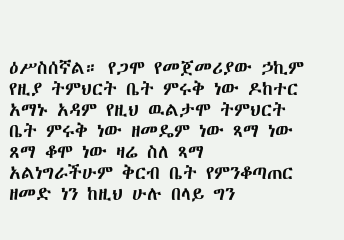ዕሥስሰኛል። የጋሞ የመጀመሪያው ኃኪም የዚያ ትምህርት ቤት ምሩቅ ነው ዶከተር አማኑ አዳም የዚህ ዉልታሞ ትምህርት ቤት ምሩቅ ነው ዘመዴም ነው ጻማ ነው ጸማ ቆሞ ነው ዛሬ ስለ ጻማ አልነግራችሁም ቅርብ ቤት የምንቆጣጠር ዘመድ ነን ከዚህ ሁሉ በላይ ግን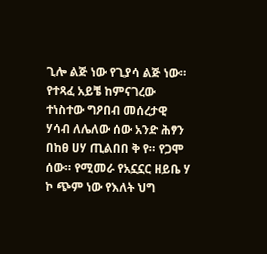ጊሎ ልጅ ነው የጊያሳ ልጅ ነው። የተጻፈ አይቼ ከምናገረው ተነስተው ግዖበብ መሰረታዊ ሃሳብ ለሌለው ሰው አንድ ሕፃን በከፀ ሀሃ ጢልበበ ቅ የ። የጋሞ ሰው። የሚመራ የአኗኗር ዘይቤ ሃ ኮ ጭም ነው የእለት ህግ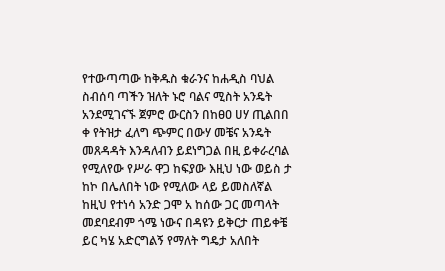የተውጣጣው ከቅዱስ ቁራንና ከሐዲስ ባህል ስብሰባ ጣችን ዝለት ኑሮ ባልና ሚስት አንዴት አንደሚገናኙ ጀምሮ ውርስን በከፀዐ ሀሃ ጢልበበ ቀ የትዝታ ፈለግ ጭምር በውሃ መቼና አንዴት መጸዳዳት እንዳለብን ይደነግጋል በዚ ይቀራረባል የሚለየው የሥራ ዋጋ ከፍያው እዚህ ነው ወይስ ታ ከኮ በሌለበት ነው የሚለው ላይ ይመስለኛል ከዚህ የተነሳ አንድ ጋሞ አ ከሰው ጋር መጣላት መደባደብም ጎሜ ነውና በዳዩን ይቅርታ ጠይቀቼ ይር ካሄ አድርግልኝ የማለት ግዴታ አለበት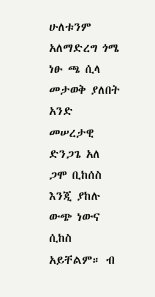ሁለቱንም አለማድረግ ጎሜ ነፁ ጫ ሲላ መታወቅ ያለበት አንድ መሠረታዊ ድንጋጌ አለ ጋሞ ቢከሰስ እንጂ ያከሉ ውጭ ነውና ሲከስ አይቸልም። ብ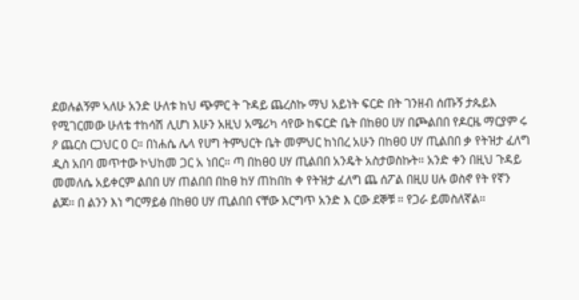ደወሉልኝም ኣለሁ አንድ ሁለቱ ከህ ጭምር ት ጉዳይ ጨረስኩ ማህ አይነት ፍርድ በት ገንዘብ ሰጡኝ ታጴይእ የሚገርመው ሁለቴ ተከሳሽ ሊሆነ እሁን አዚህ አሜሪካ ሳየው ከፍርድ ቤት በከፀዐ ሀሃ በጮልበበ የዶርዜ ማርያም ሩ ዖ ጨርስ ርጋህር ዐ ር። በነሐሴ ሌላ የሀግ ትምህርት ቤት መምህር ከነበረ አሁን በከፀዐ ሀሃ ጢልበበ ቃ የትዝታ ፈለግ ዲስ አበባ መጥተው ኮህከመ ጋር አ ነበር። ጣ በከፀዐ ሀሃ ጢልበበ አንዴት አስታወስኩት። አንድ ቀን በዚህ ጉዳይ መመለሴ አይቀርም ልበበ ሀሃ ጠልበበ በከፀ ከሃ ጠከበከ ቀ የትዝታ ፈለግ ጨ ሰፖል በዚሀ ሀሉ ወስኖ የት የኛን ልጆ። በ ልንን እነ ግርማይፅ በከፀዐ ሀሃ ጢልበበ ናቸው እርግጥ አንድ እ ርው ደኞቹ ። የጋራ ይመስለኛል።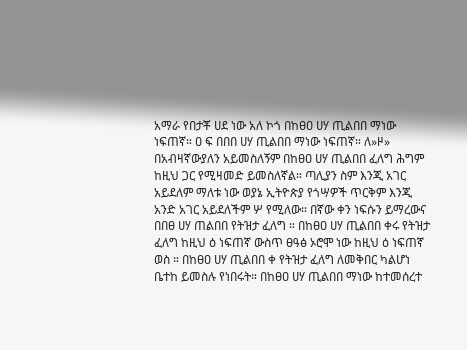አማራ የበታቾ ሀደ ነው አለ ኮጎ በከፀዐ ሀሃ ጢልበበ ማነው ነፍጠኛ። ዐ ፍ በበበ ሀሃ ጢልበበ ማነው ነፍጠኛ። ለ»ዞ» በአብዛኛውያለን አይመስለኝም በከፀዐ ሀሃ ጢልበበ ፈለግ ሕግም ከዚህ ጋር የሚዛመድ ይመስለኛል። ጣሊያን ስም እንጂ አገር አይደለም ማለቱ ነው ወያኔ ኢትዮጵያ የጎሣዎች ጥርቅም እንጂ አንድ አገር አይደለችም ሦ የሚለው። በኛው ቀን ነፍሱን ይማረውና በበፀ ሀሃ ጠልበበ የትዝታ ፈለግ ። በከፀዐ ሀሃ ጢልበበ ቀሩ የትዝታ ፈለግ ከዚህ ዕ ነፍጠኛ ውስጥ ፀዓፅ ኦሮሞ ነው ከዚህ ዕ ነፍጠኛ ወስ ። በከፀዐ ሀሃ ጢልበበ ቀ የትዝታ ፈለግ ለመቅበር ካልሆነ ቤተከ ይመስሉ የነበሩት። በከፀዐ ሀሃ ጢልበበ ማነው ከተመሰረተ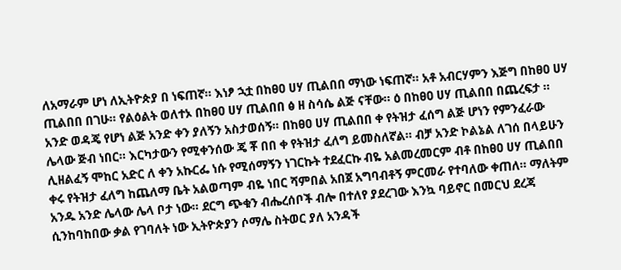ለአማራም ሆነ ለኢትዮጵያ በ ነፍጠኛ። እነፆ ኋቷ በከፀዐ ሀሃ ጢልበበ ማነው ነፍጠኛ። አቶ አብርሃምን እጅግ በከፀዐ ሀሃ ጢልበበ በገሁ። የልዕልት ወለተኦ በከፀዐ ሀሃ ጢልበበ ፅ ዘ ስሳሴ ልጅ ናቸው። ዕ በከፀዐ ሀሃ ጢልበበ በጨረፍታ ። አንድ ወዳጄ የሆነ ልጅ አንድ ቀን ያለኝን አስታወሰኝ። በከፀዐ ሀሃ ጢልበበ ቀ የትዝታ ፈሰግ ልጅ ሆነን የምንፈራው ሌላው ጅብ ነበር። እርካታውን የሚቀንሰው ጄ ቾ በበ ቀ የትዝታ ፈለግ ይመስለኛል። ብቻ አንድ ኮልኔል ለገሰ በላይሁን ሊዘልፈኝ ሞከር አድር ለ ቀን አኩርፌ ነሱ የሚሰማኝን ነገርኩት ተደፈርኩ ብዬ አልመረመርም ብቶ በከፀዐ ሀሃ ጢልበበ ቀሩ የትዝታ ፈለግ ከጨለማ ቤት አልወጣም ብዬ ነበር ሻምበል አበጀ አግባብቶኝ ምርመራ የተባለው ቀጠለ። ማለትም አንዱ አንድ ሌላው ሌላ ቦታ ነው። ደርግ ጭቁን ብሔረሰቦች ብሎ በተለየ ያደረገው እንኳ ባይኖር በመርህ ደረጃ ሲንከባከበው ቃል የገባለት ነው ኢትዮጵያን ሶማሌ ስትወር ያለ አንዳች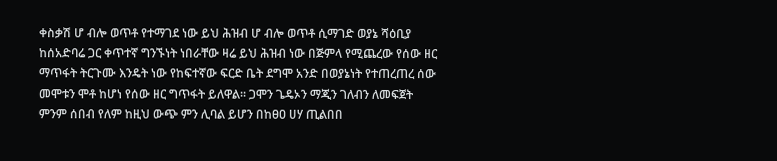ቀስቃሽ ሆ ብሎ ወጥቶ የተማገደ ነው ይህ ሕዝብ ሆ ብሎ ወጥቶ ሲማገድ ወያኔ ሻዕቢያ ከሰአድባሬ ጋር ቀጥተኛ ግንኙነት ነበራቸው ዛሬ ይህ ሕዝብ ነው በጅምላ የሚጨረው የሰው ዘር ማጥፋት ትርጉሙ እንዴት ነው የከፍተኛው ፍርድ ቤት ደግሞ አንድ በወያኔነት የተጠረጠረ ሰው መሞቱን ሞቶ ከሆነ የሰው ዘር ግጥፋት ይለዋል። ጋሞን ጌዴኦን ማጂን ገለብን ለመፍጀት ምንም ሰበብ የለም ከዚህ ውጭ ምን ሊባል ይሆን በከፀዐ ሀሃ ጢልበበ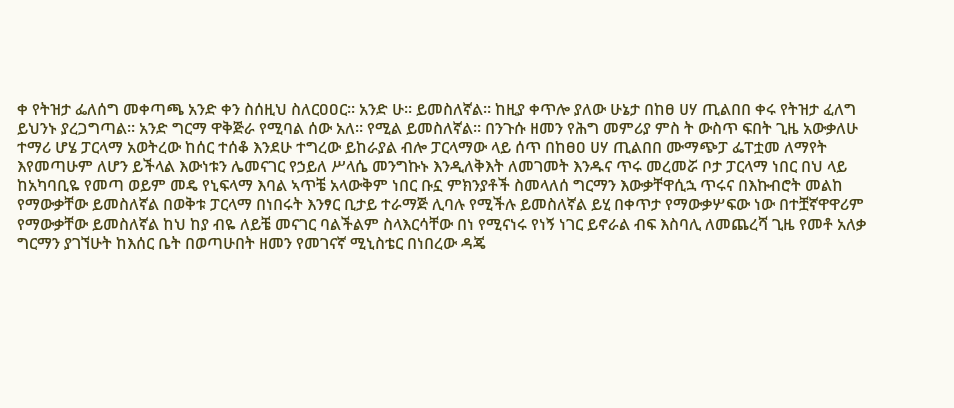ቀ የትዝታ ፌለሰግ መቀጣጫ አንድ ቀን ስሰዚህ ስለርዐዐር። አንድ ሁ። ይመስለኛል። ከዚያ ቀጥሎ ያለው ሁኔታ በከፀ ሀሃ ጢልበበ ቀሩ የትዝታ ፈለግ ይህንኑ ያረጋግጣል። አንድ ግርማ ዋቅጅራ የሚባል ሰው አለ። የሚል ይመስለኛል። በንጉሱ ዘመን የሕግ መምሪያ ምስ ት ውስጥ ፍበት ጊዜ አውቃለሁ ተማሪ ሆሄ ፓርላማ አወትረው ከሰር ተሰቆ እንደሁ ተግረው ይከራያል ብሎ ፓርላማው ላይ ሰጥ በከፀዐ ሀሃ ጢልበበ ሙማጭፓ ፌፐቷመ ለማየት እየመጣሁም ለሆን ይችላል እውነቱን ሌመናገር የኃይለ ሥላሴ መንግኩኑ እንዲለቅእት ለመገመት እንዱና ጥሩ መረመሯ ቦታ ፓርላማ ነበር በህ ላይ ከአካባቢዬ የመጣ ወይም መዴ የኒፍላማ እባል ኣጥቼ አላውቅም ነበር ቡኗ ምክንያቶች ስመላለሰ ግርማን እውቃቸዋሲኋ ጥሩና በእኩብሮት መልከ የማውቃቸው ይመስለኛል በወቅቱ ፓርላማ በነበሩት እንፃር ቢታይ ተራማጅ ሊባሉ የሚችሉ ይመስለኛል ይሂ በቀጥታ የማውቃሦፍው ነው በተቿኛዋዋሪም የማውቃቸው ይመስለኛል ከህ ከያ ብዬ ለይቼ መናገር ባልችልም ስላእርሳቸው በነ የሚናነሩ የነኝ ነገር ይኖራል ብፍ እስባሊ ለመጨረሻ ጊዜ የመቶ አለቃ ግርማን ያገኘሁት ከእሰር ቤት በወጣሁበት ዘመን የመገናኛ ሚኒስቴር በነበረው ዳጄ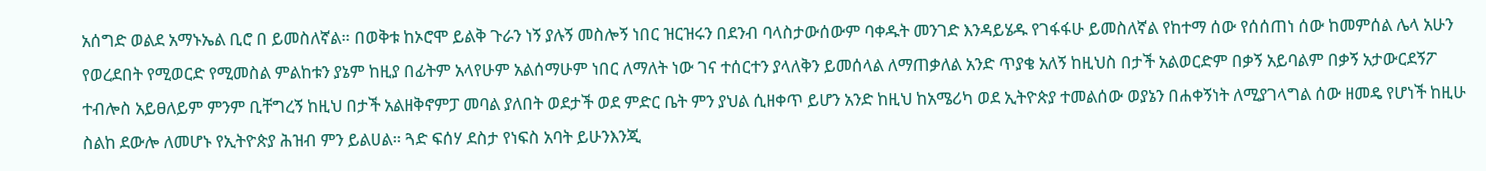አሰግድ ወልደ አማኑኤል ቢሮ በ ይመስለኛል። በወቅቱ ከኦሮሞ ይልቅ ጉራን ነኝ ያሉኝ መስሎኝ ነበር ዝርዝሩን በደንብ ባላስታውሰውም ባቀዱት መንገድ እንዳይሄዱ የገፋፋሁ ይመስለኛል የከተማ ሰው የሰሰጠነ ሰው ከመምሰል ሌላ አሁን የወረደበት የሚወርድ የሚመስል ምልከቱን ያኔም ከዚያ በፊትም አላየሁም አልሰማሁም ነበር ለማለት ነው ገና ተሰርተን ያላለቅን ይመሰላል ለማጠቃለል አንድ ጥያቄ አለኝ ከዚህስ በታች አልወርድም በቃኝ አይባልም በቃኝ አታውርደኝፖ ተብሎስ አይፀለይም ምንም ቢቸግረኝ ከዚህ በታች አልዘቅኖምፓ መባል ያለበት ወደታች ወደ ምድር ቤት ምን ያህል ሲዘቀጥ ይሆን አንድ ከዚህ ከአሜሪካ ወደ ኢትዮጵያ ተመልሰው ወያኔን በሐቀኝነት ለሚያገላግል ሰው ዘመዴ የሆነች ከዚሁ ስልከ ደውሎ ለመሆኑ የኢትዮጵያ ሕዝብ ምን ይልሀል። ጓድ ፍሰሃ ደስታ የነፍስ አባት ይሁንእንጂ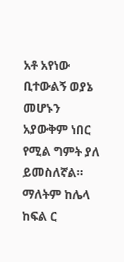አቶ አየነው ቢተውልኝ ወያኔ መሆኑን አያውቅም ነበር የሚል ግምት ያለ ይመስለኛል። ማለትም ከሌላ ከፍል ር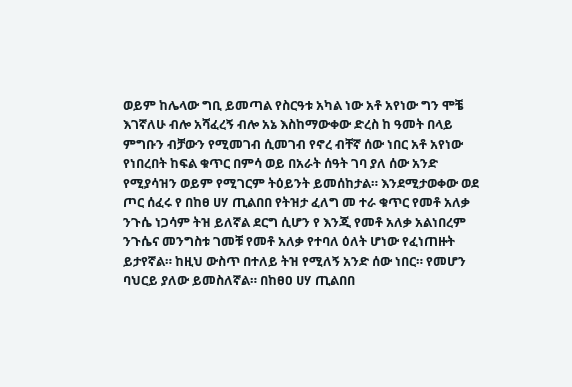ወይም ከሌላው ግቢ ይመጣል የስርዓቱ አካል ነው አቶ አየነው ግን ሞቼ እገኛለሁ ብሎ አሻፈረኝ ብሎ አኔ እስከማውቀው ድረስ ከ ዓመት በላይ ምግቡን ብቻውን የሚመገብ ሲመገብ የኖረ ብቸኛ ሰው ነበር አቶ አየነው የነበረበት ከፍል ቁጥር በምሳ ወይ በአራት ሰዓት ገባ ያለ ሰው አንድ የሚያሳዝን ወይም የሚገርም ትዕይንት ይመሰከታል። እንደሚታወቀው ወደ ጦር ሰፈሩ የ በከፀ ሀሃ ጢልበበ የትዝታ ፈለግ መ ተራ ቁጥር የመቶ አለቃ ንጉሴ ነጋሳም ትዝ ይለኛል ደርግ ሲሆን የ እንጂ የመቶ አለቃ አልነበረም ንጉሴና መንግስቱ ገመቹ የመቶ አለቃ የተባለ ዕለት ሆነው የፈነጠዙት ይታየኛል። ከዚህ ውስጥ በተለይ ትዝ የሚለኝ አንድ ሰው ነበር። የመሆን ባህርይ ያለው ይመስለኛል። በከፀዐ ሀሃ ጢልበበ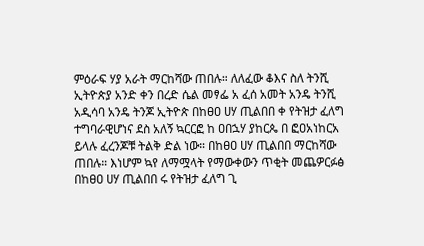ምዕራፍ ሃያ አራት ማርከሻው ጠበሉ። ለለፈው ቆእና ስለ ትንሺ ኢትዮጵያ አንድ ቀን በረድ ሴል መፃፌ አ ፈሰ አመት አንዴ ትንሺ አዲሳባ አንዴ ትንጆ ኢትዮጵ በከፀዐ ሀሃ ጢልበበ ቀ የትዝታ ፈለግ ተግባራዊሆነና ደስ አለኝ ኳርርፎ ከ ዐበኋሃ ያከርጴ በ ፎዐአነከርአ ይላሉ ፈረንጆቹ ትልቅ ድል ነው። በከፀዐ ሀሃ ጢልበበ ማርከሻው ጠበሉ። እነሆም ኳየ ለማሟላት የማውቀውን ጥቂት መጨዎርፉፅ በከፀዐ ሀሃ ጢልበበ ሩ የትዝታ ፈለግ ጊ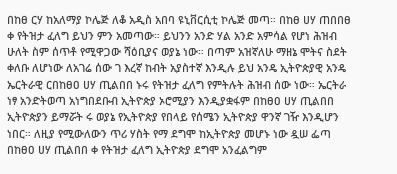በከፀ ርሃ ከአለማያ ኮሌጅ ለቆ አዲስ አበባ ዩኒቨርሲቲ ኮሌጅ መጣ። በከፀ ሀሃ ጠበበፀ ቀ የትዝታ ፈለግ ይህን ምን አመጣው። ይህንን አንድ ሃል አንድ አምሳል የሆነ ሕዝብ ሁለት ስም ሰጥቶ የሚዋጋው ሻዕቢያና ወያኔ ነው። በጣም አዝኛለሁ ማዘኔ ሞትና ስደት ቀለቡ ለሆነው ለአገሬ ሰው ገ እረኛ ከብት አያስተኛ እንዲሉ ይህ አንዴ ኢትዮጵያዊ አንዴ ኤርትራዊ ርበከፀዐ ሀሃ ጢልበበ ኑሩ የትዝታ ፈለግ የምትሉት ሕዝብ ሰው ነው። ኤርትራ ነፃ አንድትወጣ አነግበደቡብ ኢትዮጵያ ኦሮሚያን እንዲያቋፋም በከፀዐ ሀሃ ጢልበበ ኢትዮጵያን ይማሯት ሩ ወያኔ የኢትዮጵያ የበላይ የሰሜን ኢትዮጵያ ዋንኛ ገዥ እንዲሆን ነበር። ለዚያ የሚውለውን ጥሪ ሃስት የማ ደግሞ ከኢትዮጵያ መሆኑ ነው ዷሠ ፌጣ በከፀዐ ሀሃ ጢልበበ ቀ የትዝታ ፈለግ ኢትዮጵያ ደግሞ አንፈልግም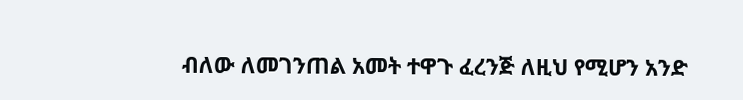ብለው ለመገንጠል አመት ተዋጉ ፈረንጅ ለዚህ የሚሆን አንድ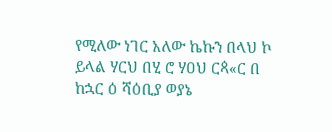የሚለው ነገር አለው ኬኩን በላህ ኮ ይላል ሃርህ በሂ ሮ ሃዐህ ርጳ«ር በ ከኋር ዕ ሻዕቢያ ወያኔ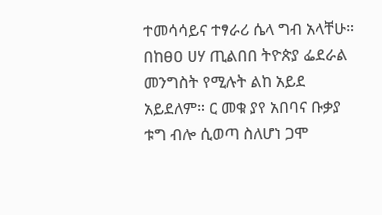ተመሳሳይና ተፃራሪ ሴላ ግብ አላቸሁ። በከፀዐ ሀሃ ጢልበበ ትዮጵያ ፌደራል መንግስት የሚሉት ልከ አይደ አይደለም። ር መቁ ያየ አበባና ቡቃያ ቱግ ብሎ ሲወጣ ስለሆነ ጋሞ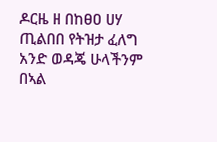ዶርዜ ዘ በከፀዐ ሀሃ ጢልበበ የትዝታ ፈለግ አንድ ወዳጄ ሁላችንም በኣል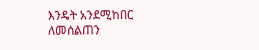እንዴት አንደሚከበር ለመሰልጠን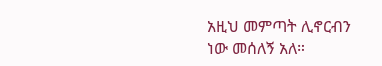አዚህ መምጣት ሊኖርብን ነው መሰለኝ አለ።